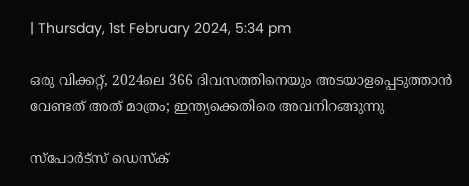| Thursday, 1st February 2024, 5:34 pm

ഒരു വിക്കറ്റ്, 2024ലെ 366 ദിവസത്തിനെയും അടയാളപ്പെടുത്താന്‍ വേണ്ടത് അത് മാത്രം; ഇന്ത്യക്കെതിരെ അവനിറങ്ങുന്നു

സ്പോര്‍ട്സ് ഡെസ്‌ക്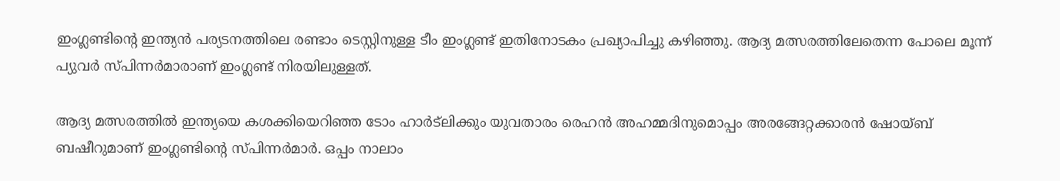ഇംഗ്ലണ്ടിന്റെ ഇന്ത്യന്‍ പര്യടനത്തിലെ രണ്ടാം ടെസ്റ്റിനുള്ള ടീം ഇംഗ്ലണ്ട് ഇതിനോടകം പ്രഖ്യാപിച്ചു കഴിഞ്ഞു. ആദ്യ മത്സരത്തിലേതെന്ന പോലെ മൂന്ന് പ്യുവര്‍ സ്പിന്നര്‍മാരാണ് ഇംഗ്ലണ്ട് നിരയിലുള്ളത്.

ആദ്യ മത്സരത്തില്‍ ഇന്ത്യയെ കശക്കിയെറിഞ്ഞ ടോം ഹാര്‍ട്‌ലിക്കും യുവതാരം രെഹന്‍ അഹമ്മദിനുമൊപ്പം അരങ്ങേറ്റക്കാരന്‍ ഷോയ്ബ് ബഷീറുമാണ് ഇംഗ്ലണ്ടിന്റെ സ്പിന്നര്‍മാര്‍. ഒപ്പം നാലാം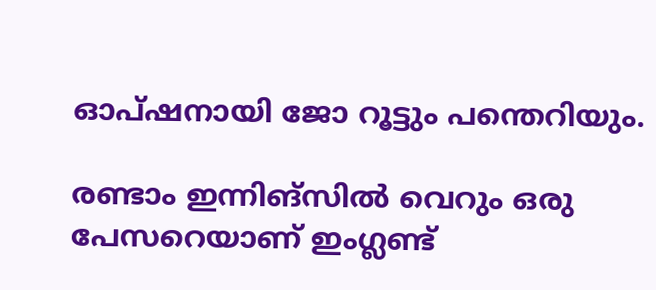ഓപ്ഷനായി ജോ റൂട്ടും പന്തെറിയും.

രണ്ടാം ഇന്നിങ്‌സില്‍ വെറും ഒരു പേസറെയാണ് ഇംഗ്ലണ്ട്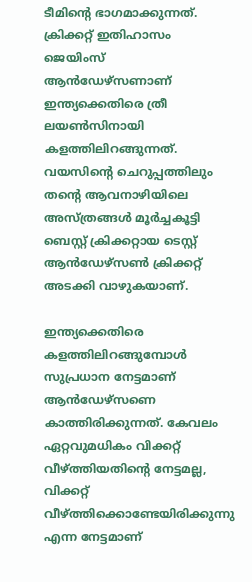ടീമിന്റെ ഭാഗമാക്കുന്നത്. ക്രിക്കറ്റ് ഇതിഹാസം ജെയിംസ് ആന്‍ഡേഴ്‌സണാണ് ഇന്ത്യക്കെതിരെ ത്രീ ലയണ്‍സിനായി കളത്തിലിറങ്ങുന്നത്. വയസിന്റെ ചെറുപ്പത്തിലും തന്റെ ആവനാഴിയിലെ അസ്ത്രങ്ങള്‍ മൂര്‍ച്ചകൂട്ടി ബെസ്റ്റ് ക്രിക്കറ്റായ ടെസ്റ്റ് ആന്‍ഡേഴ്‌സണ്‍ ക്രിക്കറ്റ് അടക്കി വാഴുകയാണ്.

ഇന്ത്യക്കെതിരെ കളത്തിലിറങ്ങുമ്പോള്‍ സുപ്രധാന നേട്ടമാണ് ആന്‍ഡേഴ്‌സണെ കാത്തിരിക്കുന്നത്. കേവലം ഏറ്റവുമധികം വിക്കറ്റ് വീഴ്ത്തിയതിന്റെ നേട്ടമല്ല, വിക്കറ്റ് വീഴ്ത്തിക്കൊണ്ടേയിരിക്കുന്നു എന്ന നേട്ടമാണ്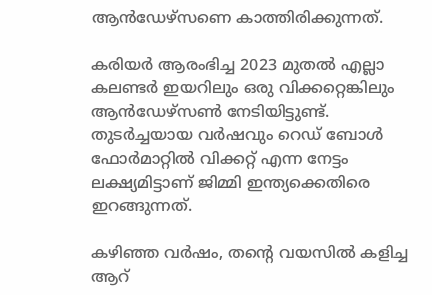ആന്‍ഡേഴ്‌സണെ കാത്തിരിക്കുന്നത്.

കരിയര്‍ ആരംഭിച്ച 2023 മുതല്‍ എല്ലാ കലണ്ടര്‍ ഇയറിലും ഒരു വിക്കറ്റെങ്കിലും ആന്‍ഡേഴ്‌സണ്‍ നേടിയിട്ടുണ്ട്. തുടര്‍ച്ചയായ വര്‍ഷവും റെഡ് ബോള്‍ ഫോര്‍മാറ്റില്‍ വിക്കറ്റ് എന്ന നേട്ടം ലക്ഷ്യമിട്ടാണ് ജിമ്മി ഇന്ത്യക്കെതിരെ ഇറങ്ങുന്നത്.

കഴിഞ്ഞ വര്‍ഷം, തന്റെ വയസില്‍ കളിച്ച ആറ്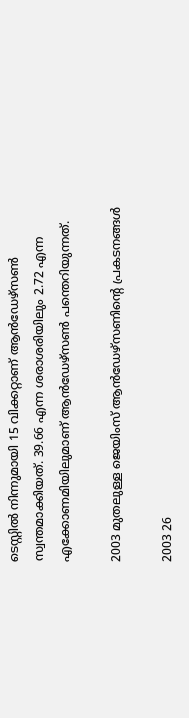ടെസ്റ്റില്‍ നിന്നുമായി 15 വിക്കറ്റാണ് ആന്‍ഡേഴ്‌സണ്‍ സ്വന്തമാക്കിയത്. 39.66 എന്ന ശരാശരിയിലും 2.72 എന്ന എക്കോണമിയിലുമാണ് ആന്‍ഡേഴ്‌സണ്‍ പന്തെറിയുന്നത്.

2003 മുതലുള്ള ജെയിംസ് ആന്‍ഡേഴ്‌സണിന്റെ പ്രകടനങ്ങള്‍

2003 26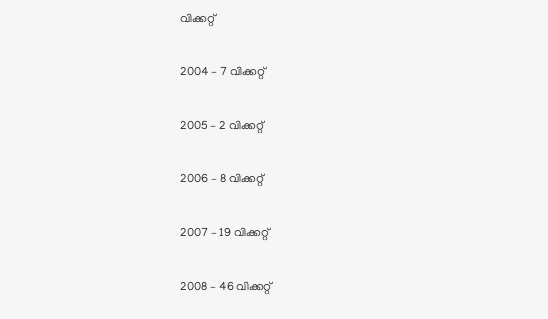വിക്കറ്റ്

2004 – 7 വിക്കറ്റ്

2005 – 2 വിക്കറ്റ്

2006 – 8 വിക്കറ്റ്

2007 – 19 വിക്കറ്റ്

2008 – 46 വിക്കറ്റ്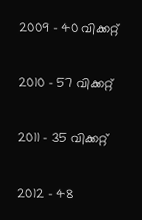2009 – 40 വിക്കറ്റ്

2010 – 57 വിക്കറ്റ്

2011 – 35 വിക്കറ്റ്

2012 – 48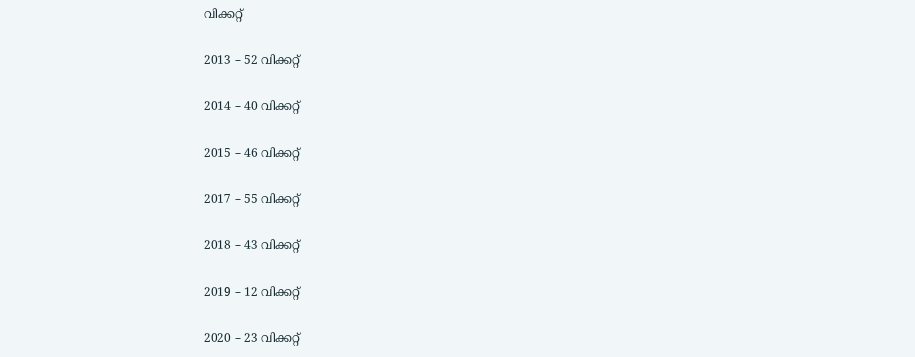വിക്കറ്റ്

2013 – 52 വിക്കറ്റ്

2014 – 40 വിക്കറ്റ്

2015 – 46 വിക്കറ്റ്

2017 – 55 വിക്കറ്റ്

2018 – 43 വിക്കറ്റ്

2019 – 12 വിക്കറ്റ്

2020 – 23 വിക്കറ്റ്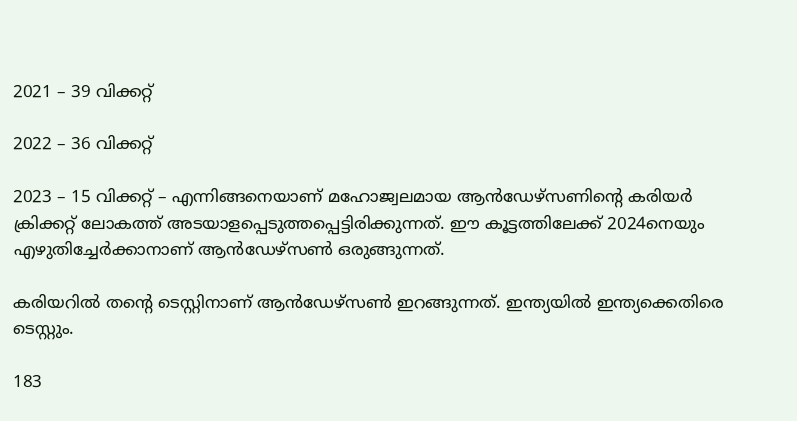2021 – 39 വിക്കറ്റ്

2022 – 36 വിക്കറ്റ്

2023 – 15 വിക്കറ്റ് – എന്നിങ്ങനെയാണ് മഹോജ്വലമായ ആന്‍ഡേഴ്‌സണിന്റെ കരിയര്‍ ക്രിക്കറ്റ് ലോകത്ത് അടയാളപ്പെടുത്തപ്പെട്ടിരിക്കുന്നത്. ഈ കൂട്ടത്തിലേക്ക് 2024നെയും എഴുതിച്ചേര്‍ക്കാനാണ് ആന്‍ഡേഴ്‌സണ്‍ ഒരുങ്ങുന്നത്.

കരിയറില്‍ തന്റെ ടെസ്റ്റിനാണ് ആന്‍ഡേഴ്‌സണ്‍ ഇറങ്ങുന്നത്. ഇന്ത്യയില്‍ ഇന്ത്യക്കെതിരെ ടെസ്റ്റും.

183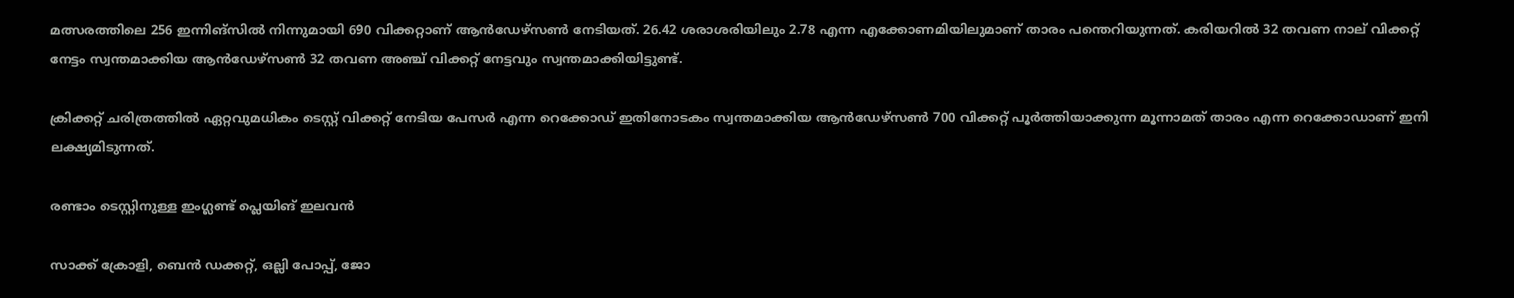മത്സരത്തിലെ 256 ഇന്നിങ്‌സില്‍ നിന്നുമായി 690 വിക്കറ്റാണ് ആന്‍ഡേഴ്‌സണ്‍ നേടിയത്. 26.42 ശരാശരിയിലും 2.78 എന്ന എക്കോണമിയിലുമാണ് താരം പന്തെറിയുന്നത്. കരിയറില്‍ 32 തവണ നാല് വിക്കറ്റ് നേട്ടം സ്വന്തമാക്കിയ ആന്‍ഡേഴ്‌സണ്‍ 32 തവണ അഞ്ച് വിക്കറ്റ് നേട്ടവും സ്വന്തമാക്കിയിട്ടുണ്ട്.

ക്രിക്കറ്റ് ചരിത്രത്തില്‍ ഏറ്റവുമധികം ടെസ്റ്റ് വിക്കറ്റ് നേടിയ പേസര്‍ എന്ന റെക്കോഡ് ഇതിനോടകം സ്വന്തമാക്കിയ ആന്‍ഡേഴ്‌സണ്‍ 700 വിക്കറ്റ് പൂര്‍ത്തിയാക്കുന്ന മൂന്നാമത് താരം എന്ന റെക്കോഡാണ് ഇനി ലക്ഷ്യമിടുന്നത്.

രണ്ടാം ടെസ്റ്റിനുള്ള ഇംഗ്ലണ്ട് പ്ലെയിങ് ഇലവന്‍

സാക്ക് ക്രോളി, ബെന്‍ ഡക്കറ്റ്, ഒല്ലി പോപ്പ്, ജോ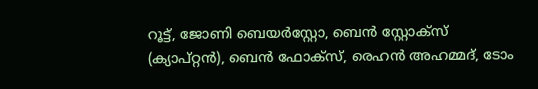റൂട്ട്, ജോണി ബെയര്‍സ്റ്റോ, ബെന്‍ സ്റ്റോക്സ് (ക്യാപ്റ്റന്‍), ബെന്‍ ഫോക്സ്, രെഹന്‍ അഹമ്മദ്, ടോം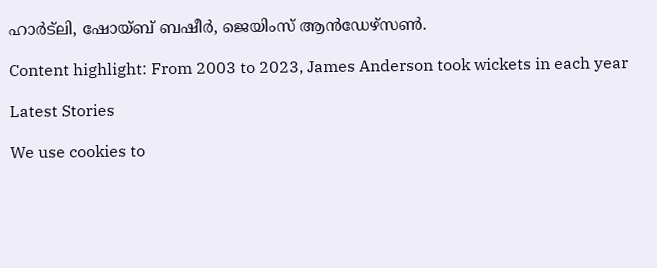ഹാര്‍ട്‌ലി, ഷോയ്ബ് ബഷീര്‍, ജെയിംസ് ആന്‍ഡേഴ്സണ്‍.

Content highlight: From 2003 to 2023, James Anderson took wickets in each year

Latest Stories

We use cookies to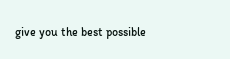give you the best possible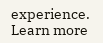experience. Learn more